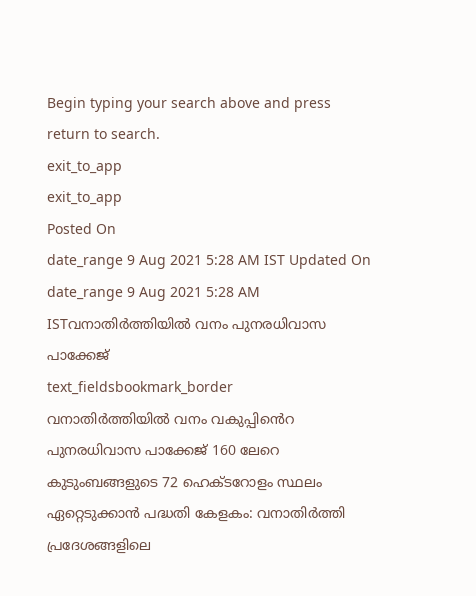Begin typing your search above and press return to search.
exit_to_app
exit_to_app
Posted On
date_range 9 Aug 2021 5:28 AM IST Updated On
date_range 9 Aug 2021 5:28 AM ISTവനാതിർത്തിയിൽ വനം പുനരധിവാസ പാക്കേജ്
text_fieldsbookmark_border
വനാതിർത്തിയിൽ വനം വകുപ്പിൻെറ പുനരധിവാസ പാക്കേജ് 160 ലേറെ കുടുംബങ്ങളുടെ 72 ഹെക്ടറോളം സ്ഥലം ഏറ്റെടുക്കാൻ പദ്ധതി കേളകം: വനാതിർത്തി പ്രദേശങ്ങളിലെ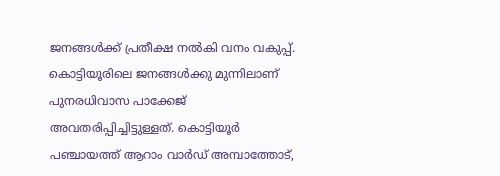ജനങ്ങൾക്ക് പ്രതീക്ഷ നൽകി വനം വകുപ്പ്. കൊട്ടിയൂരിലെ ജനങ്ങൾക്കു മുന്നിലാണ് പുനരധിവാസ പാക്കേജ് അവതരിപ്പിച്ചിട്ടുള്ളത്. കൊട്ടിയൂർ പഞ്ചായത്ത് ആറാം വാർഡ് അമ്പാത്തോട്,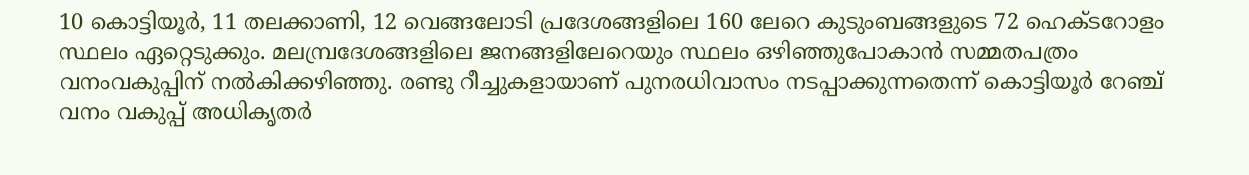10 കൊട്ടിയൂർ, 11 തലക്കാണി, 12 വെങ്ങലോടി പ്രദേശങ്ങളിലെ 160 ലേറെ കുടുംബങ്ങളുടെ 72 ഹെക്ടറോളം സ്ഥലം ഏറ്റെടുക്കും. മലമ്പ്രദേശങ്ങളിലെ ജനങ്ങളിലേറെയും സ്ഥലം ഒഴിഞ്ഞുപോകാൻ സമ്മതപത്രം വനംവകുപ്പിന് നൽകിക്കഴിഞ്ഞു. രണ്ടു റീച്ചുകളായാണ് പുനരധിവാസം നടപ്പാക്കുന്നതെന്ന് കൊട്ടിയൂർ റേഞ്ച് വനം വകുപ്പ് അധികൃതർ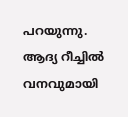പറയുന്നു. ആദ്യ റീച്ചിൽ വനവുമായി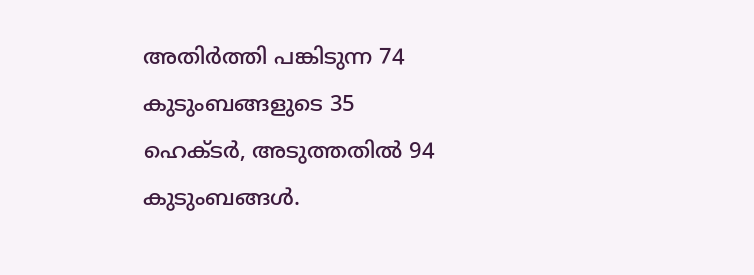അതിർത്തി പങ്കിടുന്ന 74 കുടുംബങ്ങളുടെ 35 ഹെക്ടർ, അടുത്തതിൽ 94 കുടുംബങ്ങൾ.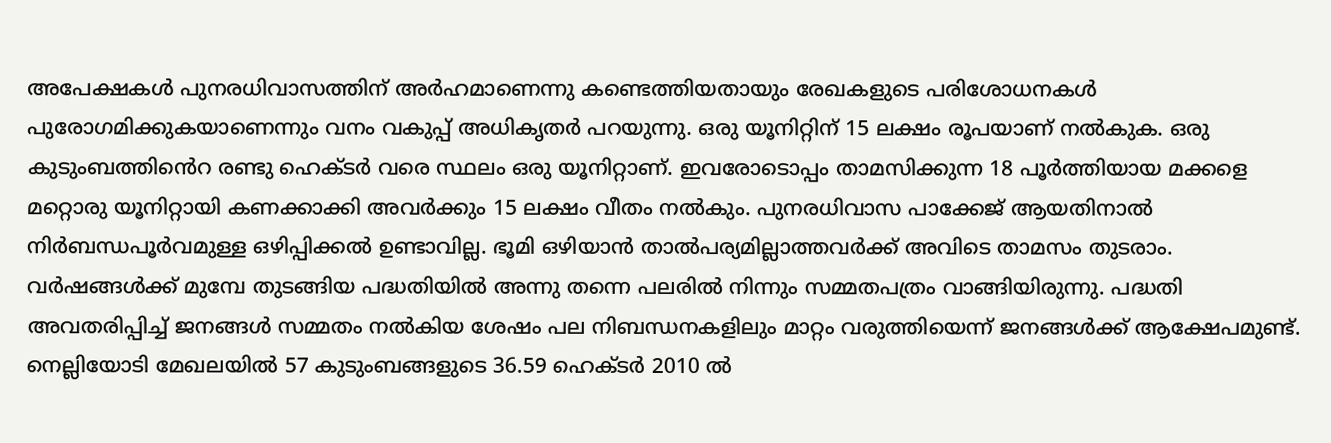അപേക്ഷകൾ പുനരധിവാസത്തിന് അർഹമാണെന്നു കണ്ടെത്തിയതായും രേഖകളുടെ പരിശോധനകൾ പുരോഗമിക്കുകയാണെന്നും വനം വകുപ്പ് അധികൃതർ പറയുന്നു. ഒരു യൂനിറ്റിന് 15 ലക്ഷം രൂപയാണ് നൽകുക. ഒരു കുടുംബത്തിൻെറ രണ്ടു ഹെക്ടർ വരെ സ്ഥലം ഒരു യൂനിറ്റാണ്. ഇവരോടൊപ്പം താമസിക്കുന്ന 18 പൂർത്തിയായ മക്കളെ മറ്റൊരു യൂനിറ്റായി കണക്കാക്കി അവർക്കും 15 ലക്ഷം വീതം നൽകും. പുനരധിവാസ പാക്കേജ് ആയതിനാൽ നിർബന്ധപൂർവമുള്ള ഒഴിപ്പിക്കൽ ഉണ്ടാവില്ല. ഭൂമി ഒഴിയാൻ താൽപര്യമില്ലാത്തവർക്ക് അവിടെ താമസം തുടരാം. വർഷങ്ങൾക്ക് മുമ്പേ തുടങ്ങിയ പദ്ധതിയിൽ അന്നു തന്നെ പലരിൽ നിന്നും സമ്മതപത്രം വാങ്ങിയിരുന്നു. പദ്ധതി അവതരിപ്പിച്ച് ജനങ്ങൾ സമ്മതം നൽകിയ ശേഷം പല നിബന്ധനകളിലും മാറ്റം വരുത്തിയെന്ന് ജനങ്ങൾക്ക് ആക്ഷേപമുണ്ട്. നെല്ലിയോടി മേഖലയിൽ 57 കുടുംബങ്ങളുടെ 36.59 ഹെക്ടർ 2010 ൽ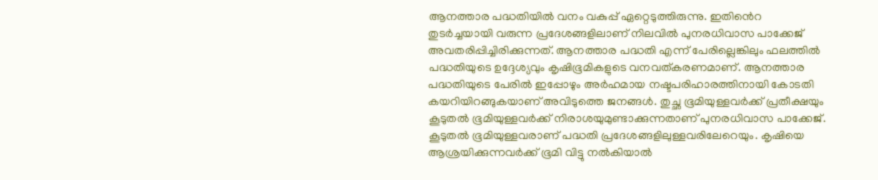ആനത്താര പദ്ധതിയിൽ വനം വകുപ്പ് ഏറ്റെടുത്തിരുന്നു. ഇതിൻെറ തുടർച്ചയായി വരുന്ന പ്രദേശങ്ങളിലാണ് നിലവിൽ പുനരധിവാസ പാക്കേജ് അവതരിപ്പിച്ചിരിക്കുന്നത്. ആനത്താര പദ്ധതി എന്ന് പേരില്ലെങ്കിലും ഫലത്തിൽ പദ്ധതിയുടെ ഉദ്ദേശ്യവും കൃഷിഭൂമികളുടെ വനവത്കരണമാണ്. ആനത്താര പദ്ധതിയുടെ പേരിൽ ഇപ്പോഴും അർഹമായ നഷ്ടപരിഹാരത്തിനായി കോടതി കയറിയിറങ്ങുകയാണ് അവിടുത്തെ ജനങ്ങൾ. തുച്ഛ ഭൂമിയുള്ളവർക്ക് പ്രതീക്ഷയും കൂടുതൽ ഭൂമിയുള്ളവർക്ക് നിരാശയുമുണ്ടാക്കുന്നതാണ് പുനരധിവാസ പാക്കേജ്. കൂടുതൽ ഭൂമിയുള്ളവരാണ് പദ്ധതി പ്രദേശങ്ങളിലുള്ളവരിലേറെയും. കൃഷിയെ ആശ്രയിക്കുന്നവർക്ക് ഭൂമി വിട്ടു നൽകിയാൽ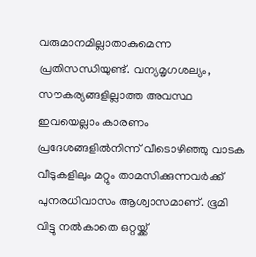വരുമാനമില്ലാതാകുമെന്ന പ്രതിസന്ധിയുണ്ട്. വന്യമൃഗശല്യം, സൗകര്യങ്ങളില്ലാത്ത അവസ്ഥ ഇവയെല്ലാം കാരണം പ്രദേശങ്ങളിൽനിന്ന് വീടൊഴിഞ്ഞു വാടക വീടുകളിലും മറ്റും താമസിക്കുന്നവർക്ക് പുനരധിവാസം ആശ്വാസമാണ്. ഭൂമി വിട്ടു നൽകാതെ ഒറ്റയ്ക്ക്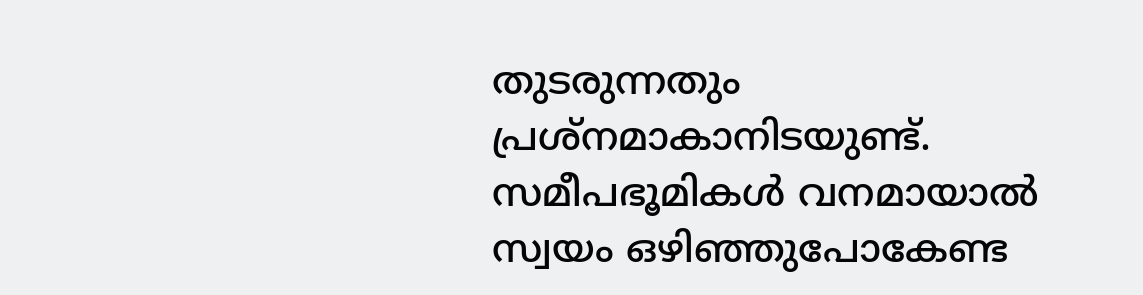തുടരുന്നതും പ്രശ്നമാകാനിടയുണ്ട്. സമീപഭൂമികൾ വനമായാൽ സ്വയം ഒഴിഞ്ഞുപോകേണ്ട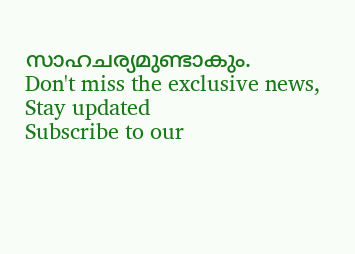സാഹചര്യമുണ്ടാകും.
Don't miss the exclusive news, Stay updated
Subscribe to our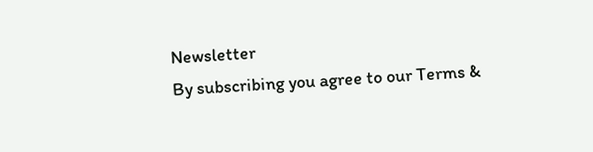Newsletter
By subscribing you agree to our Terms &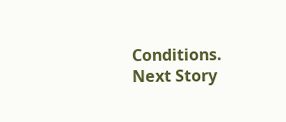Conditions.
Next Story